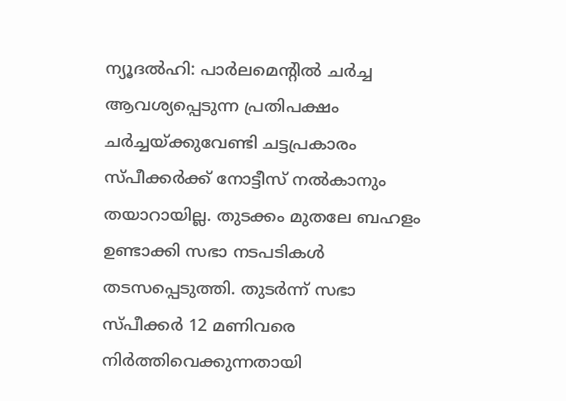ന്യൂദൽഹി: പാർലമെന്റിൽ ചർച്ച ആവശ്യപ്പെടുന്ന പ്രതിപക്ഷം ചർച്ചയ്ക്കുവേണ്ടി ചട്ടപ്രകാരം സ്പീക്കർക്ക് നോട്ടീസ് നൽകാനും തയാറായില്ല. തുടക്കം മുതലേ ബഹളം ഉണ്ടാക്കി സഭാ നടപടികൾ തടസപ്പെടുത്തി. തുടർന്ന് സഭാ സ്പീക്കർ 12 മണിവരെ നിർത്തിവെക്കുന്നതായി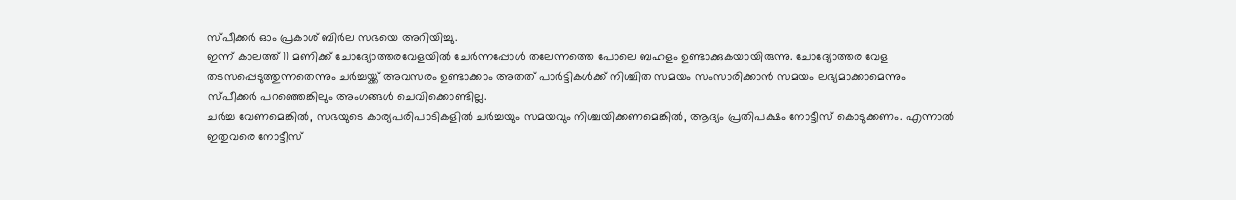സ്പീക്കർ ഓം പ്രകാശ് ബിർല സഭയെ അറിയിച്ചു.
ഇന്ന് കാലത്ത് 11 മണിക്ക് ചോദ്യോത്തരവേളയിൽ ചേർന്നപ്പോൾ തലേന്നത്തെ പോലെ ബഹളം ഉണ്ടാക്കുകയായിരുന്നു. ചോദ്യോത്തര വേള തടസപ്പെടുത്തുന്നതെന്നും ചർച്ചയ്ക്ക് അവസരം ഉണ്ടാക്കാം അതത് പാർട്ടികൾക്ക് നിശ്ചിത സമയം സംസാരിക്കാൻ സമയം ലഭ്യമാക്കാമെന്നും സ്പീക്കർ പറഞ്ഞെങ്കിലും അംഗങ്ങൾ ചെവിക്കൊണ്ടില്ല.
ചർച്ച വേണമെങ്കിൽ, സഭയുടെ കാര്യപരിപാടികളിൽ ചർച്ചയും സമയവും നിശ്ചയിക്കണമെങ്കിൽ, ആദ്യം പ്രതിപക്ഷം നോട്ടീസ് കൊടുക്കണം. എന്നാൽ ഇതുവരെ നോട്ടീസ്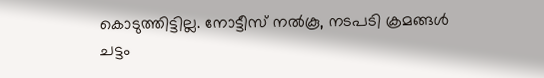കൊടുത്തിട്ടില്ല. നോട്ടീസ് നൽകൂ, നടപടി ക്രമങ്ങൾ ചട്ടം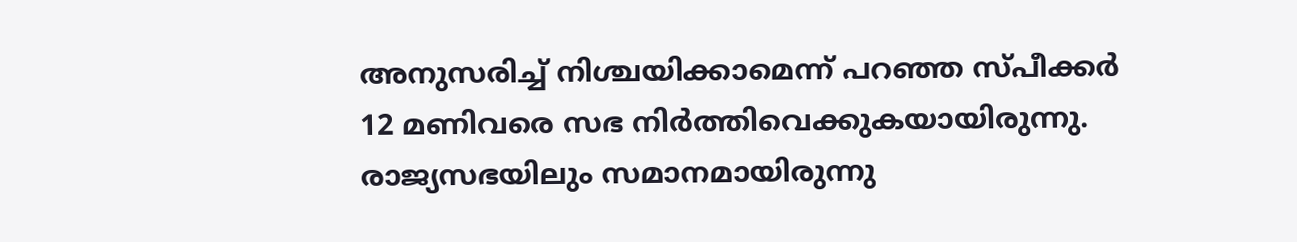അനുസരിച്ച് നിശ്ചയിക്കാമെന്ന് പറഞ്ഞ സ്പീക്കർ 12 മണിവരെ സഭ നിർത്തിവെക്കുകയായിരുന്നു.
രാജ്യസഭയിലും സമാനമായിരുന്നു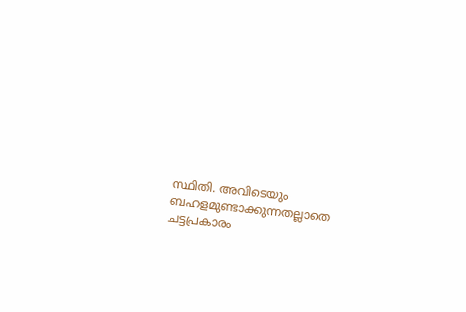സ്ഥിതി. അവിടെയും ബഹളമുണ്ടാക്കുന്നതല്ലാതെ ചട്ടപ്രകാരം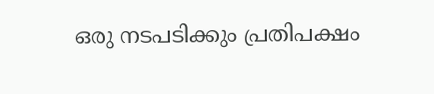ഒരു നടപടിക്കും പ്രതിപക്ഷം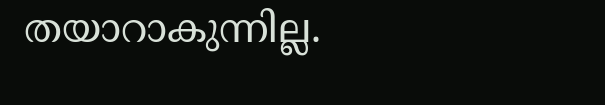തയാറാകുന്നില്ല.